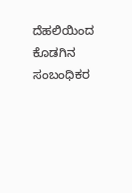ದೆಹಲಿಯಿಂದ ಕೊಡಗಿನ ಸಂಬಂಧಿಕರ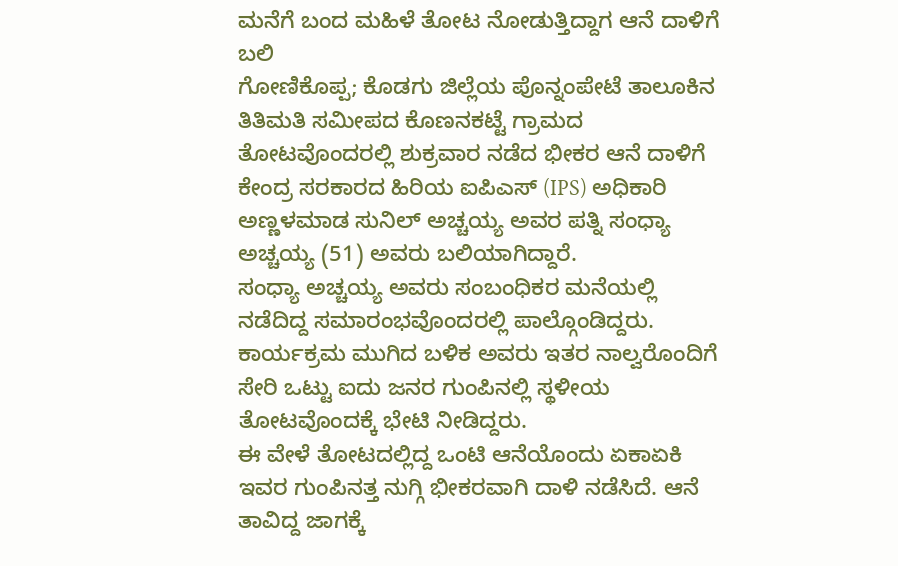ಮನೆಗೆ ಬಂದ ಮಹಿಳೆ ತೋಟ ನೋಡುತ್ತಿದ್ದಾಗ ಆನೆ ದಾಳಿಗೆ ಬಲಿ
ಗೋಣಿಕೊಪ್ಪ; ಕೊಡಗು ಜಿಲ್ಲೆಯ ಪೊನ್ನಂಪೇಟೆ ತಾಲೂಕಿನ ತಿತಿಮತಿ ಸಮೀಪದ ಕೊಣನಕಟ್ಟೆ ಗ್ರಾಮದ ತೋಟವೊಂದರಲ್ಲಿ ಶುಕ್ರವಾರ ನಡೆದ ಭೀಕರ ಆನೆ ದಾಳಿಗೆ ಕೇಂದ್ರ ಸರಕಾರದ ಹಿರಿಯ ಐಪಿಎಸ್ (IPS) ಅಧಿಕಾರಿ ಅಣ್ಣಳಮಾಡ ಸುನಿಲ್ ಅಚ್ಚಯ್ಯ ಅವರ ಪತ್ನಿ ಸಂಧ್ಯಾ ಅಚ್ಚಯ್ಯ (51) ಅವರು ಬಲಿಯಾಗಿದ್ದಾರೆ.
ಸಂಧ್ಯಾ ಅಚ್ಚಯ್ಯ ಅವರು ಸಂಬಂಧಿಕರ ಮನೆಯಲ್ಲಿ ನಡೆದಿದ್ದ ಸಮಾರಂಭವೊಂದರಲ್ಲಿ ಪಾಲ್ಗೊಂಡಿದ್ದರು. ಕಾರ್ಯಕ್ರಮ ಮುಗಿದ ಬಳಿಕ ಅವರು ಇತರ ನಾಲ್ವರೊಂದಿಗೆ ಸೇರಿ ಒಟ್ಟು ಐದು ಜನರ ಗುಂಪಿನಲ್ಲಿ ಸ್ಥಳೀಯ ತೋಟವೊಂದಕ್ಕೆ ಭೇಟಿ ನೀಡಿದ್ದರು.
ಈ ವೇಳೆ ತೋಟದಲ್ಲಿದ್ದ ಒಂಟಿ ಆನೆಯೊಂದು ಏಕಾಏಕಿ ಇವರ ಗುಂಪಿನತ್ತ ನುಗ್ಗಿ ಭೀಕರವಾಗಿ ದಾಳಿ ನಡೆಸಿದೆ. ಆನೆ ತಾವಿದ್ದ ಜಾಗಕ್ಕೆ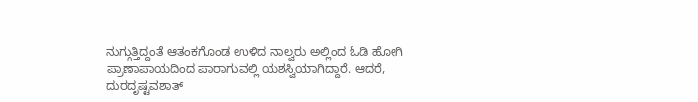ನುಗ್ಗುತ್ತಿದ್ದಂತೆ ಆತಂಕಗೊಂಡ ಉಳಿದ ನಾಲ್ವರು ಅಲ್ಲಿಂದ ಓಡಿ ಹೋಗಿ ಪ್ರಾಣಾಪಾಯದಿಂದ ಪಾರಾಗುವಲ್ಲಿ ಯಶಸ್ವಿಯಾಗಿದ್ದಾರೆ. ಆದರೆ, ದುರದೃಷ್ಟವಶಾತ್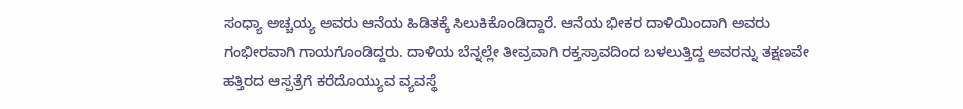ಸಂಧ್ಯಾ ಅಚ್ಚಯ್ಯ ಅವರು ಆನೆಯ ಹಿಡಿತಕ್ಕೆ ಸಿಲುಕಿಕೊಂಡಿದ್ದಾರೆ. ಆನೆಯ ಭೀಕರ ದಾಳಿಯಿಂದಾಗಿ ಅವರು ಗಂಭೀರವಾಗಿ ಗಾಯಗೊಂಡಿದ್ದರು. ದಾಳಿಯ ಬೆನ್ನಲ್ಲೇ ತೀವ್ರವಾಗಿ ರಕ್ತಸ್ರಾವದಿಂದ ಬಳಲುತ್ತಿದ್ದ ಅವರನ್ನು ತಕ್ಷಣವೇ ಹತ್ತಿರದ ಆಸ್ಪತ್ರೆಗೆ ಕರೆದೊಯ್ಯುವ ವ್ಯವಸ್ಥೆ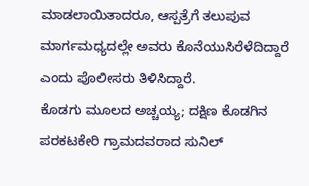ಮಾಡಲಾಯಿತಾದರೂ, ಆಸ್ಪತ್ರೆಗೆ ತಲುಪುವ ಮಾರ್ಗಮಧ್ಯದಲ್ಲೇ ಅವರು ಕೊನೆಯುಸಿರೆಳೆದಿದ್ದಾರೆ ಎಂದು ಪೊಲೀಸರು ತಿಳಿಸಿದ್ದಾರೆ.
ಕೊಡಗು ಮೂಲದ ಅಚ್ಚಯ್ಯ; ದಕ್ಷಿಣ ಕೊಡಗಿನ ಪರಕಟಕೇರಿ ಗ್ರಾಮದವರಾದ ಸುನಿಲ್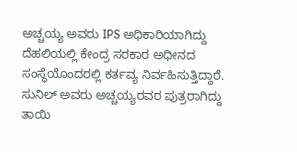ಅಚ್ಚಯ್ಯ ಅವರು IPS ಅಧಿಕಾರಿಯಾಗಿದ್ದು ದೆಹಲಿಯಲ್ಲಿ ಕೇಂದ್ರ ಸರಕಾರ ಅಧೀನದ ಸಂಸ್ಥೆಯೊಂದರಲ್ಲಿ ಕರ್ತವ್ಯ ನಿರ್ವಹಿಸುತ್ತಿದ್ದಾರೆ. ಸುನಿಲ್ ಅವರು ಅಚ್ಚಯ್ಯರವರ ಪುತ್ರರಾಗಿದ್ದು ತಾಯಿ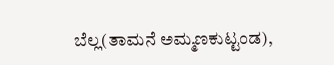ಬೆಲ್ಲ(ತಾಮನೆ ಅಮ್ಮಣಕುಟ್ಟಂಡ),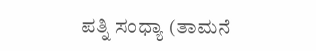ಪತ್ನಿ ಸಂಧ್ಯಾ (ತಾಮನೆ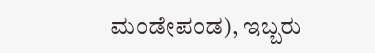ಮಂಡೇಪಂಡ), ಇಬ್ಬರು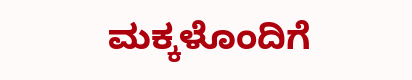ಮಕ್ಕಳೊಂದಿಗೆ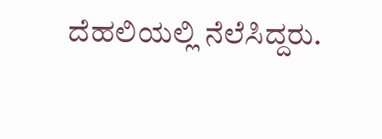ದೆಹಲಿಯಲ್ಲಿ ನೆಲೆಸಿದ್ದರು.